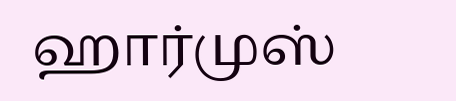ஹார்முஸ்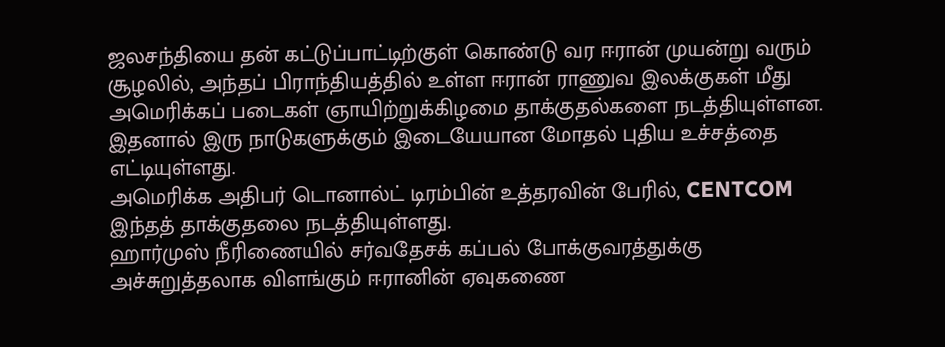ஜலசந்தியை தன் கட்டுப்பாட்டிற்குள் கொண்டு வர ஈரான் முயன்று வரும் சூழலில், அந்தப் பிராந்தியத்தில் உள்ள ஈரான் ராணுவ இலக்குகள் மீது அமெரிக்கப் படைகள் ஞாயிற்றுக்கிழமை தாக்குதல்களை நடத்தியுள்ளன.
இதனால் இரு நாடுகளுக்கும் இடையேயான மோதல் புதிய உச்சத்தை எட்டியுள்ளது.
அமெரிக்க அதிபர் டொனால்ட் டிரம்பின் உத்தரவின் பேரில், CENTCOM இந்தத் தாக்குதலை நடத்தியுள்ளது.
ஹார்முஸ் நீரிணையில் சர்வதேசக் கப்பல் போக்குவரத்துக்கு அச்சுறுத்தலாக விளங்கும் ஈரானின் ஏவுகணை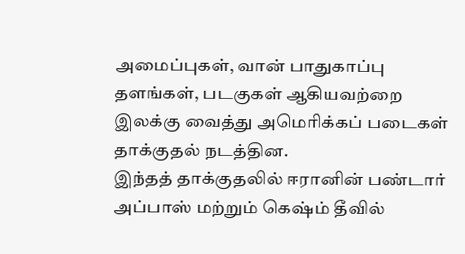அமைப்புகள், வான் பாதுகாப்பு தளங்கள், படகுகள் ஆகியவற்றை இலக்கு வைத்து அமெரிக்கப் படைகள் தாக்குதல் நடத்தின.
இந்தத் தாக்குதலில் ஈரானின் பண்டார் அப்பாஸ் மற்றும் கெஷ்ம் தீவில்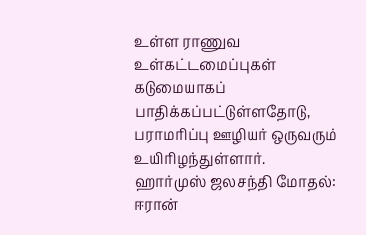உள்ள ராணுவ உள்கட்டமைப்புகள் கடுமையாகப் பாதிக்கப்பட்டுள்ளதோடு, பராமரிப்பு ஊழியர் ஒருவரும் உயிரிழந்துள்ளார்.
ஹார்முஸ் ஜலசந்தி மோதல்: ஈரான்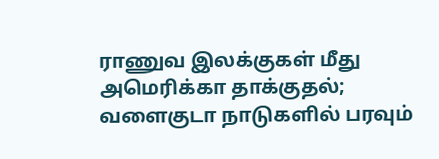ராணுவ இலக்குகள் மீது அமெரிக்கா தாக்குதல்; வளைகுடா நாடுகளில் பரவும்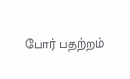போர் பதற்றம்